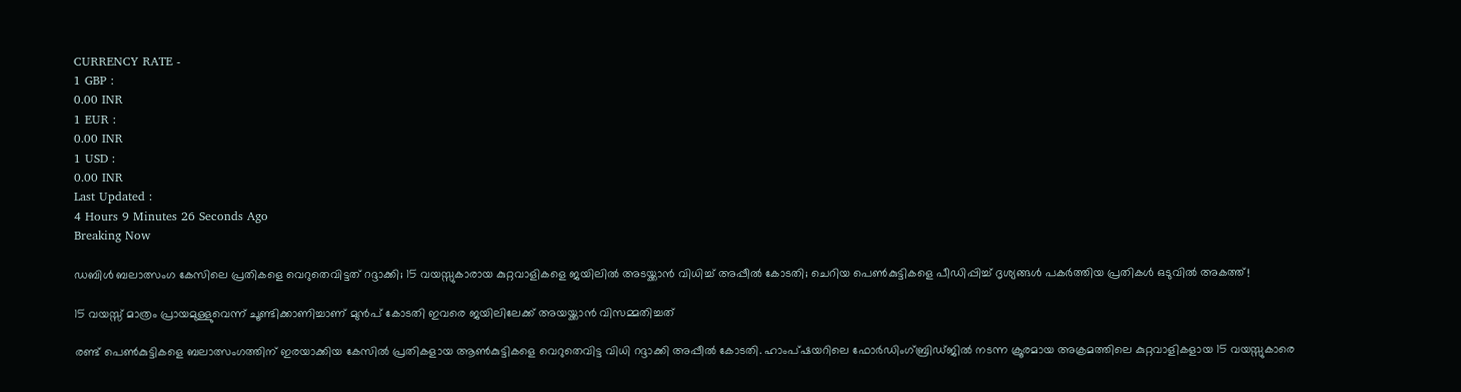CURRENCY RATE -
1 GBP :
0.00 INR
1 EUR :
0.00 INR
1 USD :
0.00 INR
Last Updated :
4 Hours 9 Minutes 26 Seconds Ago
Breaking Now

ഡബിള്‍ ബലാത്സംഗ കേസിലെ പ്രതികളെ വെറുതെവിട്ടത് റദ്ദാക്കി; 15 വയസ്സുകാരായ കുറ്റവാളികളെ ജയിലില്‍ അടയ്ക്കാന്‍ വിധിച്ച് അപ്പീല്‍ കോടതി; ചെറിയ പെണ്‍കുട്ടികളെ പീഡിപ്പിച്ച് ദൃശ്യങ്ങള്‍ പകര്‍ത്തിയ പ്രതികള്‍ ഒടുവില്‍ അകത്ത്!

15 വയസ്സ് മാത്രം പ്രായമുള്ളുവെന്ന് ചൂണ്ടിക്കാണിച്ചാണ് മുന്‍പ് കോടതി ഇവരെ ജയിലിലേക്ക് അയയ്ക്കാന്‍ വിസമ്മതിച്ചത്

രണ്ട് പെണ്‍കുട്ടികളെ ബലാത്സംഗത്തിന് ഇരയാക്കിയ കേസില്‍ പ്രതികളായ ആണ്‍കുട്ടികളെ വെറുതെവിട്ട വിധി റദ്ദാക്കി അപ്പീല്‍ കോടതി. ഹാംപ്ഷയറിലെ ഫോര്‍ഡിംഗ്ബ്രിഡ്ജില്‍ നടന്ന ക്രൂരമായ അക്രമത്തിലെ കുറ്റവാളികളായ 15 വയസ്സുകാരെ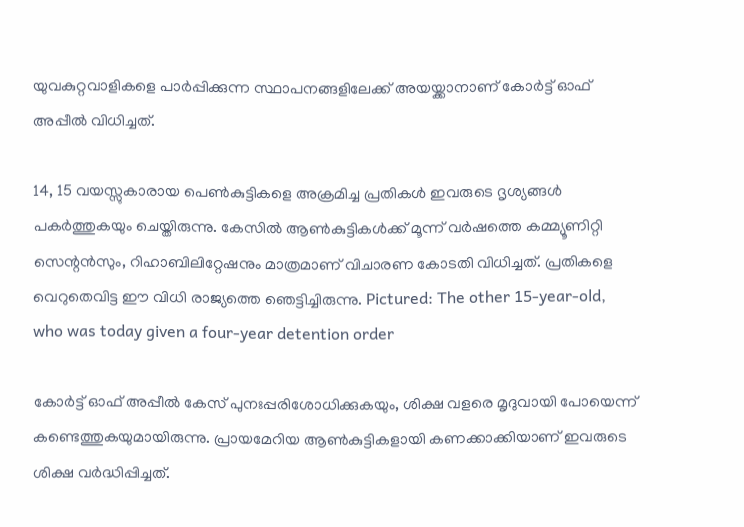യുവകുറ്റവാളികളെ പാര്‍പ്പിക്കുന്ന സ്ഥാപനങ്ങളിലേക്ക് അയയ്ക്കാനാണ് കോര്‍ട്ട് ഓഫ് അപ്പീല്‍ വിധിച്ചത്.

14, 15 വയസ്സുകാരായ പെണ്‍കുട്ടികളെ അക്രമിച്ച പ്രതികള്‍ ഇവരുടെ ദൃശ്യങ്ങള്‍ പകര്‍ത്തുകയും ചെയ്തിരുന്നു. കേസില്‍ ആണ്‍കുട്ടികള്‍ക്ക് മൂന്ന് വര്‍ഷത്തെ കമ്മ്യൂണിറ്റി സെന്റന്‍സും, റിഹാബിലിറ്റേഷനും മാത്രമാണ് വിചാരണ കോടതി വിധിച്ചത്. പ്രതികളെ വെറുതെവിട്ട ഈ വിധി രാജ്യത്തെ ഞെട്ടിച്ചിരുന്നു. Pictured: The other 15-year-old, who was today given a four-year detention order

കോര്‍ട്ട് ഓഫ് അപ്പീല്‍ കേസ് പുനഃപ്പരിശോധിക്കുകയും, ശിക്ഷ വളരെ മൃദുവായി പോയെന്ന് കണ്ടെത്തുകയുമായിരുന്നു. പ്രായമേറിയ ആണ്‍കുട്ടികളായി കണക്കാക്കിയാണ് ഇവരുടെ ശിക്ഷ വര്‍ദ്ധിപ്പിച്ചത്.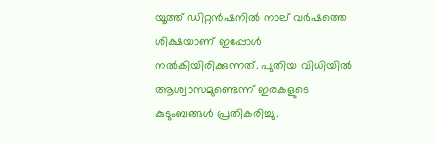യൂത്ത് ഡിറ്റന്‍ഷനില്‍ നാല് വര്‍ഷത്തെ ശിക്ഷയാണ് ഇപ്പോള്‍ നല്‍കിയിരിക്കുന്നത്. പുതിയ വിധിയില്‍ ആശ്വാസമുണ്ടെന്ന് ഇരകളുടെ കുടുംബങ്ങള്‍ പ്രതികരിച്ചു.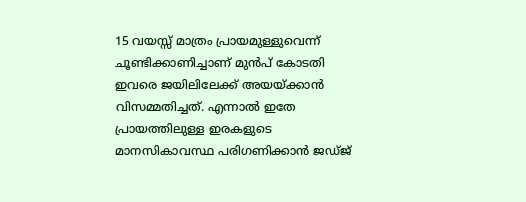15 വയസ്സ് മാത്രം പ്രായമുള്ളുവെന്ന് ചൂണ്ടിക്കാണിച്ചാണ് മുന്‍പ് കോടതി ഇവരെ ജയിലിലേക്ക് അയയ്ക്കാന്‍ വിസമ്മതിച്ചത്. എന്നാല്‍ ഇതേ പ്രായത്തിലുള്ള ഇരകളുടെ മാനസികാവസ്ഥ പരിഗണിക്കാന്‍ ജഡ്ജ്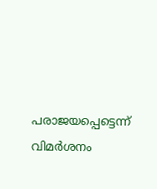പരാജയപ്പെട്ടെന്ന് വിമര്‍ശനം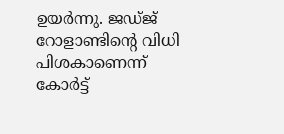ഉയര്‍ന്നു. ജഡ്ജ് റോളാണ്ടിന്റെ വിധി പിശകാണെന്ന് കോര്‍ട്ട്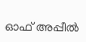ഓഫ് അപ്പീല്‍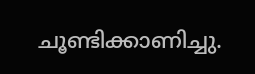ചൂണ്ടിക്കാണിച്ചു.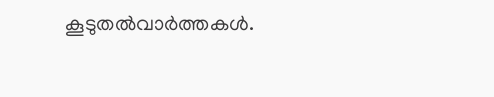കൂടുതല്‍വാര്‍ത്തകള്‍.